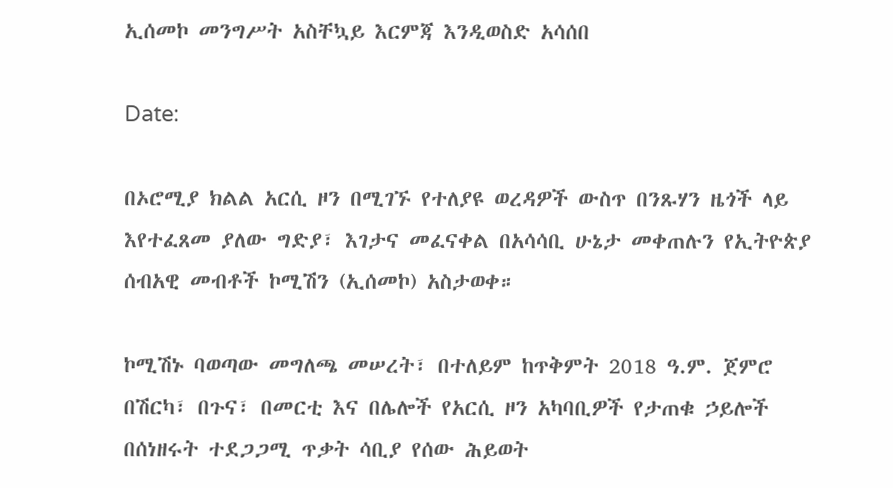ኢሰመኮ መንግሥት አስቸኳይ እርምጃ እንዲወስድ አሳሰበ

Date:

በኦሮሚያ ክልል አርሲ ዞን በሚገኙ የተለያዩ ወረዳዎች ውስጥ በንጹሃን ዜጎች ላይ እየተፈጸመ ያለው ግድያ፣ እገታና መፈናቀል በአሳሳቢ ሁኔታ መቀጠሉን የኢትዮጵያ ሰብአዊ መብቶች ኮሚሽን (ኢሰመኮ) አስታወቀ።

ኮሚሽኑ ባወጣው መግለጫ መሠረት፣ በተለይም ከጥቅምት 2018 ዓ.ም. ጀምሮ በሽርካ፣ በጉና፣ በመርቲ እና በሌሎች የአርሲ ዞን አካባቢዎች የታጠቁ ኃይሎች በሰነዘሩት ተደጋጋሚ ጥቃት ሳቢያ የሰው ሕይወት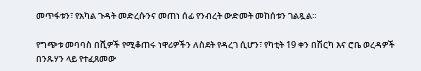መጥፋቱን፣ የአካል ጉዳት መድረሱንና መጠነ ሰፊ የንብረት ውድመት መከሰቱን ገልጿል።

የግጭቱ መባባስ በሺዎች የሚቆጠሩ ነዋሪዎችን ለስደት የዳረገ ሲሆን፣ የካቲት 19 ቀን በሽርካ እና ሮቤ ወረዳዎች በንጹሃን ላይ የተፈጸመው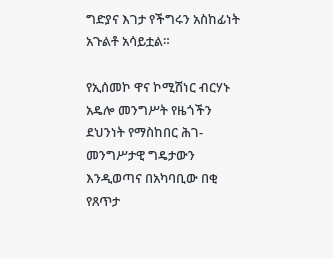ግድያና እገታ የችግሩን አስከፊነት አጉልቶ አሳይቷል።

የኢሰመኮ ዋና ኮሚሽነር ብርሃኑ አዴሎ መንግሥት የዜጎችን ደህንነት የማስከበር ሕገ-መንግሥታዊ ግዴታውን እንዲወጣና በአካባቢው በቂ የጸጥታ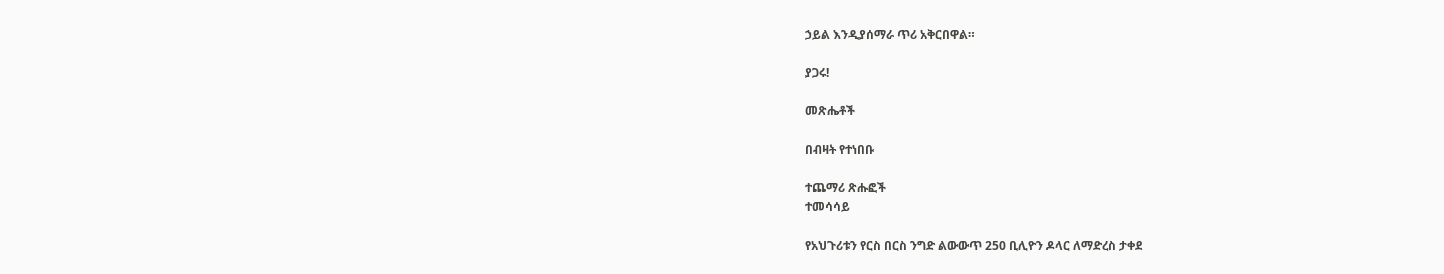ኃይል እንዲያሰማራ ጥሪ አቅርበዋል።

ያጋሩ!

መጽሔቶች

በብዛት የተነበቡ

ተጨማሪ ጽሑፎች
ተመሳሳይ

የአህጉሪቱን የርስ በርስ ንግድ ልውውጥ 250 ቢሊዮን ዶላር ለማድረስ ታቀደ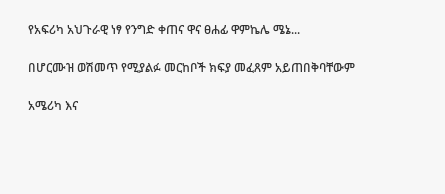የአፍሪካ አህጉራዊ ነፃ የንግድ ቀጠና ዋና ፀሐፊ ዋምኬሌ ሜኔ...

በሆርሙዝ ወሽመጥ የሚያልፉ መርከቦች ክፍያ መፈጸም አይጠበቅባቸውም

አሜሪካ እና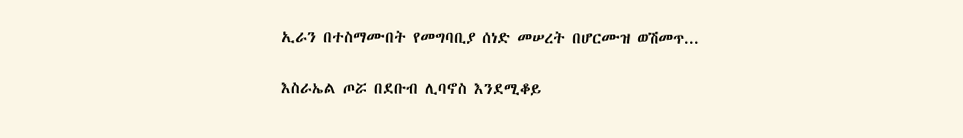ኢራን በተስማሙበት የመግባቢያ ሰነድ መሠረት በሆርሙዝ ወሽመጥ...

እስራኤል ጦሯ በደቡብ ሊባኖስ እንደሚቆይ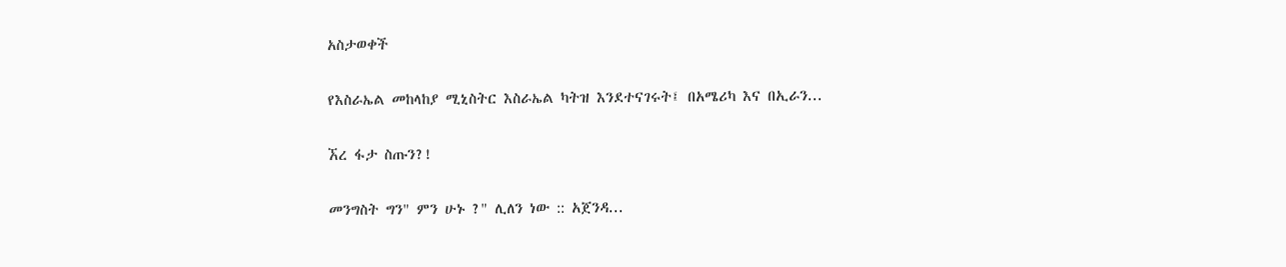አስታወቀች

የእስራኤል መከላከያ ሚኒስትር እስራኤል ካትዝ እንደተናገሩት፤ በአሜሪካ እና በኢራን...

ኧረ ፋታ ስጡን?!

መንግስት ግን" ምን ሁኑ ?" ሊለን ነው :: አጀንዳ...